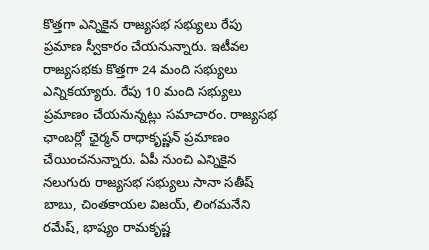కొత్తగా ఎన్నికైన రాజ్యసభ సభ్యులు రేపు ప్రమాణ స్వీకారం చేయనున్నారు. ఇటీవల రాజ్యసభకు కొత్తగా 24 మంది సభ్యులు ఎన్నికయ్యారు. రేపు 10 మంది సభ్యులు ప్రమాణం చేయనున్నట్లు సమాచారం. రాజ్యసభ ఛాంబర్లో ఛైర్మన్ రాధాకృష్ణన్ ప్రమాణం చేయించనున్నారు. ఏపీ నుంచి ఎన్నికైన నలుగురు రాజ్యసభ సభ్యులు సానా సతీష్ బాబు, చింతకాయల విజయ్, లింగమనేని రమేష్, భాష్యం రామకృష్ణ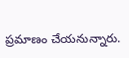ప్రమాణం చేయనున్నారు.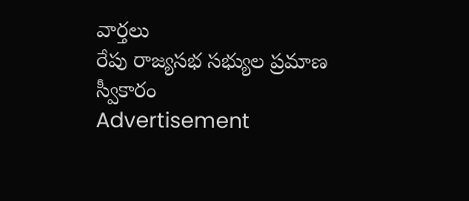వార్తలు
రేపు రాజ్యసభ సభ్యుల ప్రమాణ స్వీకారం
Advertisement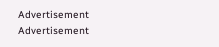Advertisement
Advertisement